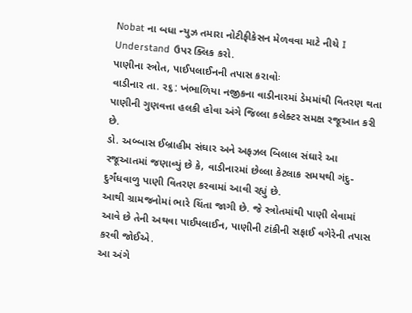Nobat ના બધા ન્યુઝ તમારા નોટીફીકેસન મેળવવા માટે નીચે I Understand ઉપર ક્લિક કરો.
પાણીના સ્ત્રોત, પાઈપલાઈનની તપાસ કરાવોઃ
વાડીનાર તા. ર૬: ખંભાળિયા નજીકના વાડીનારમાં ડેમમાંથી વિતરણ થતા પાણીની ગુણવત્તા હલકી હોવા અંગે જિલ્લા કલેક્ટર સમક્ષ રજૂઆત કરી છે.
ડો. અબ્બાસ ઈબ્રાહીમ સંઘાર અને અફઝલ બિલાલ સંઘારે આ રજૂઆતમાં જણાવ્યું છે કે, વાડીનારમાં છેલ્લા કેટલાક સમયથી ગંદુ-દુર્ગંધવાળુ પાણી વિતરણ કરવામાં આવી રહ્યું છે.
આથી ગ્રામજનોમાં ભારે ચિંતા જાગી છે. જે સ્ત્રોતમાંથી પાણી લેવામાં આવે છે તેની અથવા પાઈપલાઈન, પાણીની ટાંકીની સફાઈ વગેરેની તપાસ કરવી જોઈએ.
આ અંગે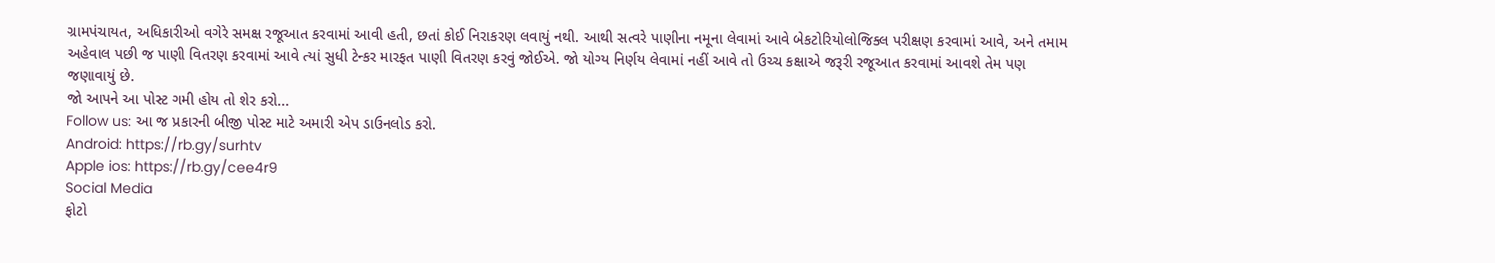ગ્રામપંચાયત, અધિકારીઓ વગેરે સમક્ષ રજૂઆત કરવામાં આવી હતી, છતાં કોઈ નિરાકરણ લવાયું નથી. આથી સત્વરે પાણીના નમૂના લેવામાં આવે બેકટોરિયોલોજિક્લ પરીક્ષણ કરવામાં આવે, અને તમામ અહેવાલ પછી જ પાણી વિતરણ કરવામાં આવે ત્યાં સુધી ટેન્કર મારફત પાણી વિતરણ કરવું જોઈએ. જો યોગ્ય નિર્ણય લેવામાં નહીં આવે તો ઉચ્ચ કક્ષાએ જરૂરી રજૂઆત કરવામાં આવશે તેમ પણ જણાવાયું છે.
જો આપને આ પોસ્ટ ગમી હોય તો શેર કરો...
Follow us: આ જ પ્રકારની બીજી પોસ્ટ માટે અમારી એપ ડાઉનલોડ કરો.
Android: https://rb.gy/surhtv
Apple ios: https://rb.gy/cee4r9
Social Media
ફોટો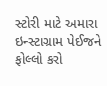સ્ટોરી માટે અમારા ઇન્સ્ટાગ્રામ પેઈજને ફોલ્લો કરો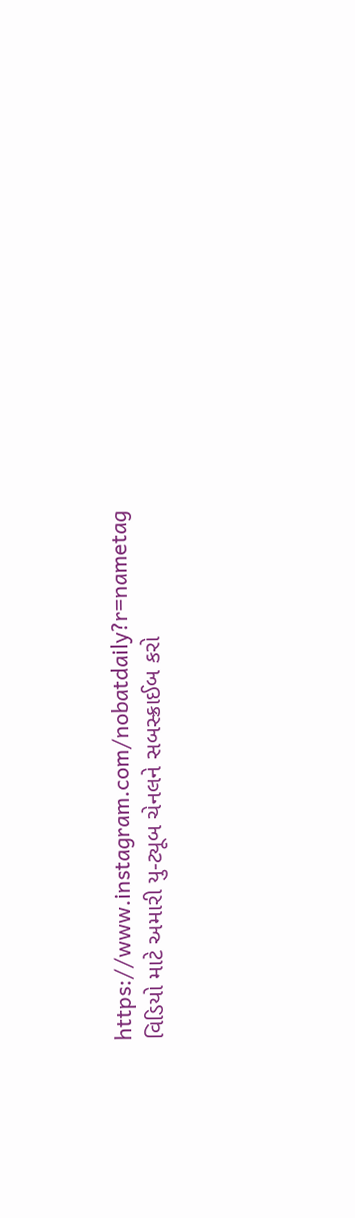https://www.instagram.com/nobatdaily?r=nametag
વિડિયો માટે અમારી યુ-ટ્યૂબ ચેનલને સબસ્ક્રાઈબ કરો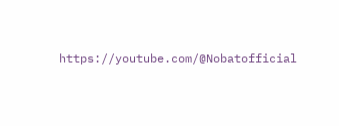https://youtube.com/@Nobatofficial